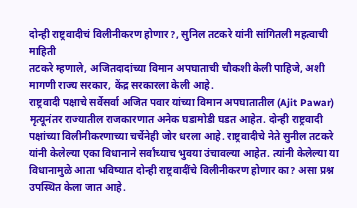दोन्ही राष्ट्रवादीचं विलीनीकरण होणार?, सुनिल तटकरे यांनी सांगितली महत्वाची माहिती
तटकरे म्हणाले, अजितदादांच्या विमान अपघाताची चौकशी केली पाहिजे, अशी मागणी राज्य सरकार, केंद्र सरकारला केली आहे.
राष्ट्रवादी पक्षाचे सर्वेसर्वा अजित पवार यांच्या विमान अपघातातील (Ajit Pawar) मृत्यूनंतर राज्यातील राजकारणात अनेक घडामोडी घडत आहेत. दोन्ही राष्ट्रवादी पक्षांच्या विलीनीकरणाच्या चर्चेनेही जोर धरला आहे. राष्ट्रवादीचे नेते सुनील तटकरे यांनी केलेल्या एका विधानाने सर्वांच्याच भुवया उंचावल्या आहेत. त्यांनी केलेल्या या विधानामुळे आता भविष्यात दोन्ही राष्ट्रवादींचे विलीनीकरण होणार का? असा प्रश्न उपस्थित केला जात आहे.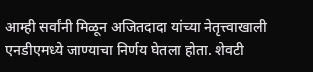आम्ही सर्वांनी मिळून अजितदादा यांच्या नेतृत्त्वाखाली एनडीएमध्ये जाण्याचा निर्णय घेतला होता. शेवटी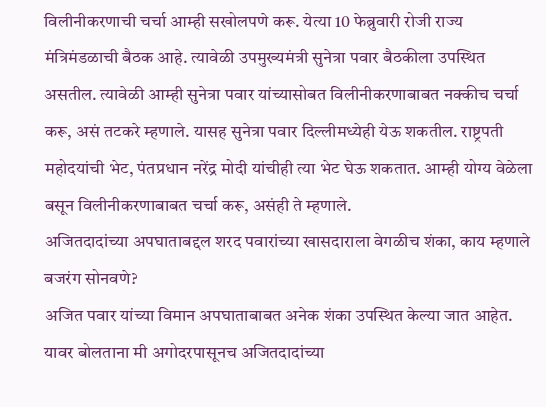विलीनीकरणाची चर्चा आम्ही सखोलपणे करू. येत्या 10 फेब्रुवारी रोजी राज्य मंत्रिमंडळाची बैठक आहे. त्यावेळी उपमुख्यमंत्री सुनेत्रा पवार बैठकीला उपस्थित असतील. त्यावेळी आम्ही सुनेत्रा पवार यांच्यासोबत विलीनीकरणाबाबत नक्कीच चर्चा करू, असं तटकरे म्हणाले. यासह सुनेत्रा पवार दिल्लीमध्येही येऊ शकतील. राष्ट्रपती महोदयांची भेट, पंतप्रधान नरेंद्र मोदी यांचीही त्या भेट घेऊ शकतात. आम्ही योग्य वेळेला बसून विलीनीकरणाबाबत चर्चा करू, असंही ते म्हणाले.
अजितदादांच्या अपघाताबद्दल शरद पवारांच्या खासदाराला वेगळीच शंका, काय म्हणाले बजरंग सोनवणे?
अजित पवार यांच्या विमान अपघाताबाबत अनेक शंका उपस्थित केल्या जात आहेत. यावर बोलताना मी अगोदरपासूनच अजितदादांच्या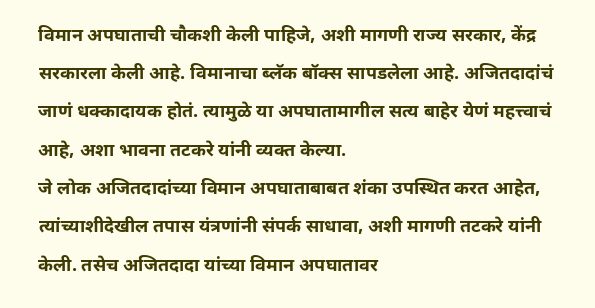विमान अपघाताची चौकशी केली पाहिजे, अशी मागणी राज्य सरकार, केंद्र सरकारला केली आहे. विमानाचा ब्लॅक बॉक्स सापडलेला आहे. अजितदादांचं जाणं धक्कादायक होतं. त्यामुळे या अपघातामागील सत्य बाहेर येणं महत्त्वाचं आहे, अशा भावना तटकरे यांनी व्यक्त केल्या.
जे लोक अजितदादांच्या विमान अपघाताबाबत शंका उपस्थित करत आहेत, त्यांच्याशीदेखील तपास यंत्रणांनी संपर्क साधावा, अशी मागणी तटकरे यांनी केली. तसेच अजितदादा यांच्या विमान अपघातावर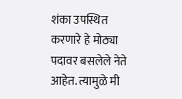शंका उपस्थित करणारे हे मोठ्या पदावर बसलेले नेते आहेत. त्यामुळे मी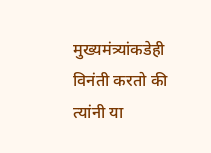मुख्यमंत्र्यांकडेही विनंती करतो की त्यांनी या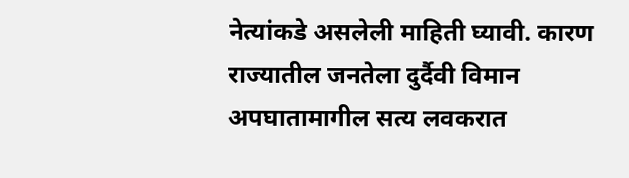नेत्यांकडे असलेली माहिती घ्यावी. कारण राज्यातील जनतेला दुर्दैवी विमान अपघातामागील सत्य लवकरात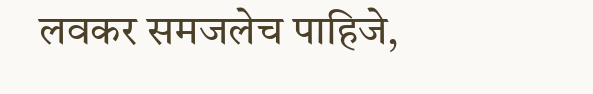लवकर समजलेच पाहिजे,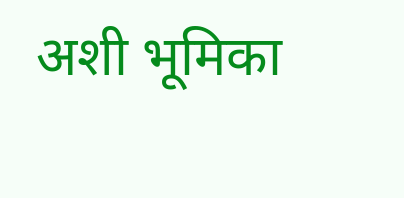अशी भूमिका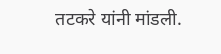तटकरे यांनी मांडली.